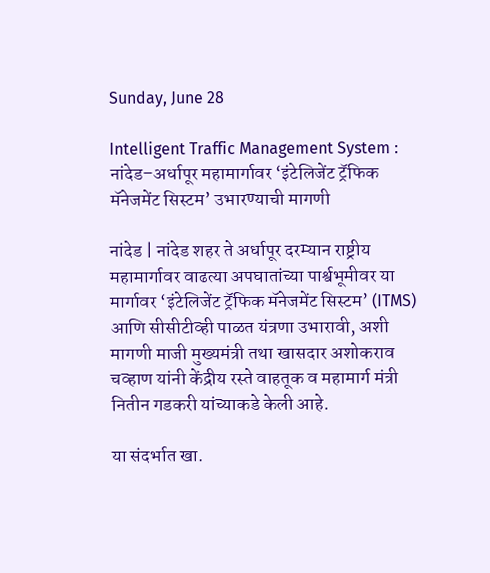Sunday, June 28

Intelligent Traffic Management System : नांदेड–अर्धापूर महामार्गावर ‘इंटेलिजेंट ट्रॅफिक मॅनेजमेंट सिस्टम’ उभारण्याची मागणी

नांदेड | नांदेड शहर ते अर्धापूर दरम्यान राष्ट्रीय महामार्गावर वाढत्या अपघातांच्या पार्श्वभूमीवर या मार्गावर ‘इंटेलिजेंट ट्रॅफिक मॅनेजमेंट सिस्टम’ (ITMS) आणि सीसीटीव्ही पाळत यंत्रणा उभारावी, अशी मागणी माजी मुख्यमंत्री तथा खासदार अशोकराव चव्हाण यांनी केंद्रीय रस्ते वाहतूक व महामार्ग मंत्री नितीन गडकरी यांच्याकडे केली आहे.

या संदर्भात खा.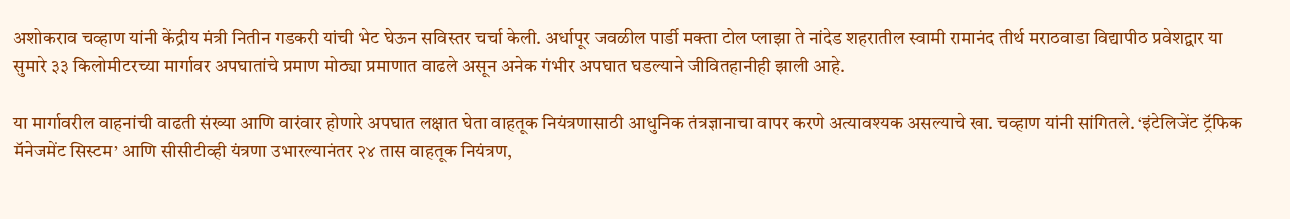अशोकराव चव्हाण यांनी केंद्रीय मंत्री नितीन गडकरी यांची भेट घेऊन सविस्तर चर्चा केली. अर्धापूर जवळील पार्डी मक्ता टोल प्लाझा ते नांदेड शहरातील स्वामी रामानंद तीर्थ मराठवाडा विद्यापीठ प्रवेशद्वार या सुमारे ३३ किलोमीटरच्या मार्गावर अपघातांचे प्रमाण मोठ्या प्रमाणात वाढले असून अनेक गंभीर अपघात घडल्याने जीवितहानीही झाली आहे.

या मार्गावरील वाहनांची वाढती संख्या आणि वारंवार होणारे अपघात लक्षात घेता वाहतूक नियंत्रणासाठी आधुनिक तंत्रज्ञानाचा वापर करणे अत्यावश्यक असल्याचे खा. चव्हाण यांनी सांगितले. ‘इंटेलिजेंट ट्रॅफिक मॅनेजमेंट सिस्टम’ आणि सीसीटीव्ही यंत्रणा उभारल्यानंतर २४ तास वाहतूक नियंत्रण,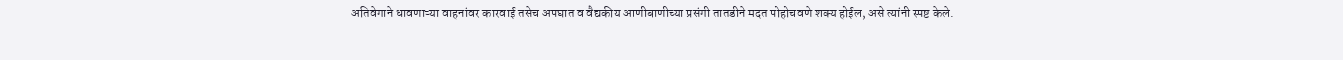अतिवेगाने धावणाऱ्या वाहनांवर कारवाई तसेच अपघात व वैद्यकीय आणीबाणीच्या प्रसंगी तातडीने मदत पोहोचवणे शक्य होईल, असे त्यांनी स्पष्ट केले.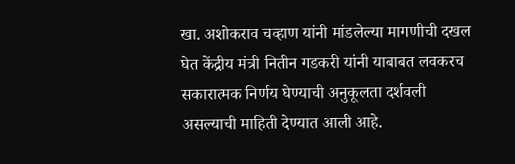खा. अशोकराव चव्हाण यांनी मांडलेल्या मागणीची दखल घेत केंद्रीय मंत्री नितीन गडकरी यांनी याबाबत लवकरच सकारात्मक निर्णय घेण्याची अनुकूलता दर्शवली असल्याची माहिती देण्यात आली आहे.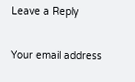Leave a Reply

Your email address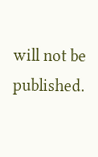will not be published.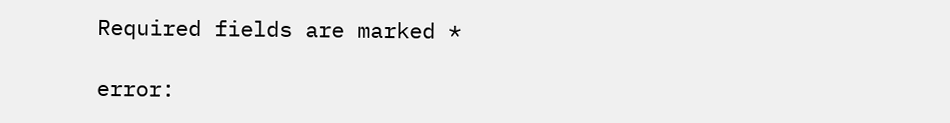Required fields are marked *

error: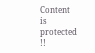Content is protected !!